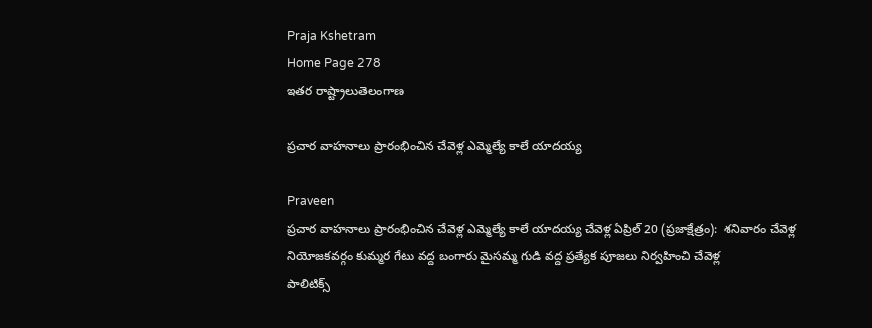Praja Kshetram
Home Page 278
ఇతర రాష్ట్రాలుతెలంగాణ

ప్రచార వాహనాలు ప్రారంభించిన చేవెళ్ల ఎమ్మెల్యే కాలే యాదయ్య

Praveen
ప్రచార వాహనాలు ప్రారంభించిన చేవెళ్ల ఎమ్మెల్యే కాలే యాదయ్య చేవెళ్ల ఏప్రిల్ 20 (ప్రజాక్షేత్రం):  శనివారం చేవెళ్ల నియోజకవర్గం కుమ్మర గేటు వద్ద బంగారు మైసమ్మ గుడి వద్ద ప్రత్యేక పూజలు నిర్వహించి చేవెళ్ల
పాలిటిక్స్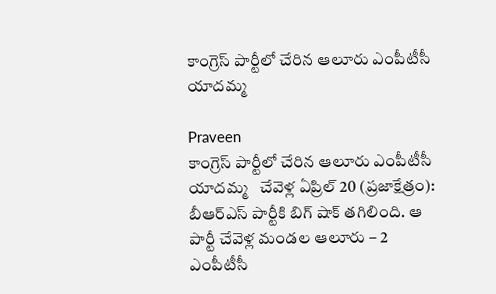కాంగ్రెస్ పార్టీలో చేరిన ఆలూరు ఎంపీటీసీ యాదమ్మ

Praveen
కాంగ్రెస్ పార్టీలో చేరిన ఆలూరు ఎంపీటీసీ యాదమ్మ   చేవెళ్ల ఏప్రిల్ 20 (ప్రజాక్షేత్రం): బీఆర్ఎస్ పార్టీకి బిగ్ షాక్ తగిలింది. ఆ పార్టీ చేవెళ్ల మండల ఆలూరు – 2 ఎంపీటీసీ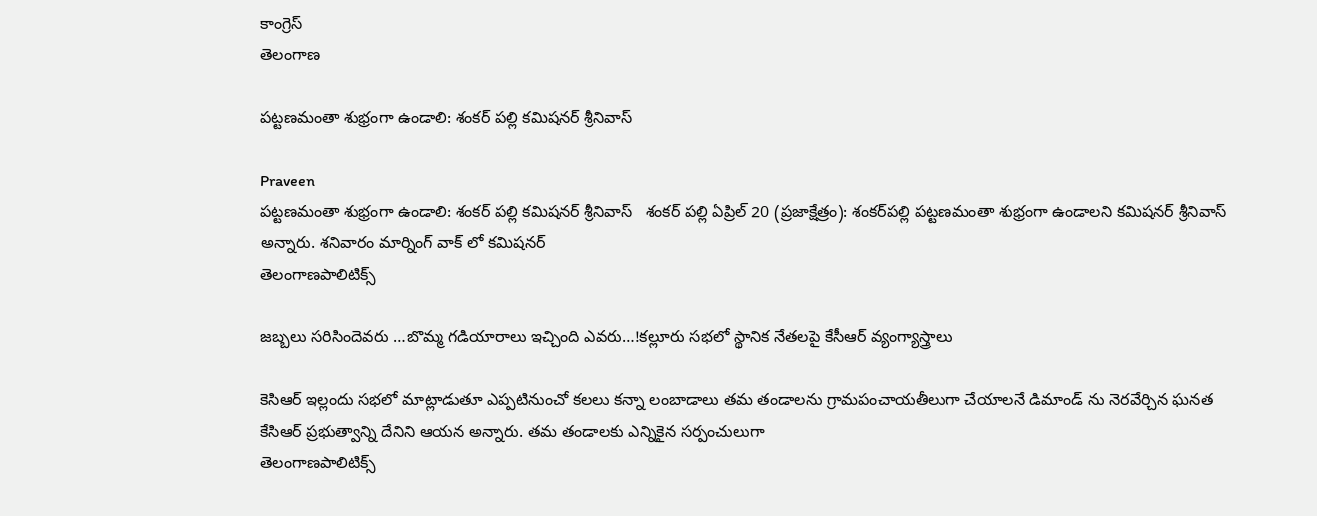కాంగ్రెస్
తెలంగాణ

పట్టణమంతా శుభ్రంగా ఉండాలి: శంకర్ పల్లి కమిషనర్ శ్రీనివాస్

Praveen
పట్టణమంతా శుభ్రంగా ఉండాలి: శంకర్ పల్లి కమిషనర్ శ్రీనివాస్   శంకర్ పల్లి ఏప్రిల్ 20 (ప్రజాక్షేత్రం): శంకర్‌పల్లి పట్టణమంతా శుభ్రంగా ఉండాలని కమిషనర్ శ్రీనివాస్ అన్నారు. శనివారం మార్నింగ్ వాక్ లో కమిషనర్
తెలంగాణపాలిటిక్స్

జబ్బలు సరిసిందెవరు …బొమ్మ గడియారాలు ఇచ్చింది ఎవరు…!కల్లూరు సభలో స్థానిక నేతలపై కేసీఆర్ వ్యంగ్యాస్త్రాలు

కెసిఆర్ ఇల్లందు సభలో మాట్లాడుతూ ఎప్పటినుంచో కలలు కన్నా లంబాడాలు తమ తండాలను గ్రామపంచాయతీలుగా చేయాలనే డిమాండ్ ను నెరవేర్చిన ఘనత కేసిఆర్ ప్రభుత్వాన్ని దేనిని ఆయన అన్నారు. తమ తండాలకు ఎన్నికైన సర్పంచులుగా
తెలంగాణపాలిటిక్స్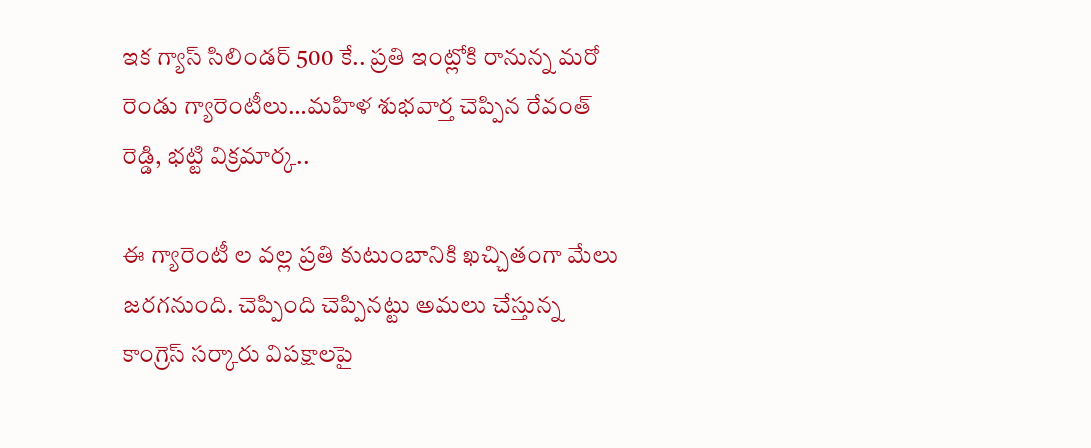ఇక గ్యాస్ సిలిండర్ 500 కే.. ప్రతి ఇంట్లోకి రానున్న మరో రెండు గ్యారెంటీలు…మహిళ శుభవార్త చెప్పిన రేవంత్ రెడ్డి, భట్టి విక్రమార్క..

ఈ గ్యారెంటీ ల వల్ల ప్రతి కుటుంబానికి ఖచ్చితంగా మేలు జరగనుంది. చెప్పింది చెప్పినట్టు అమలు చేస్తున్న కాంగ్రెస్ సర్కారు విపక్షాలపై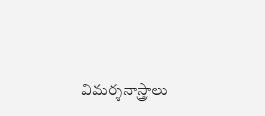విమర్శనాస్త్రాలు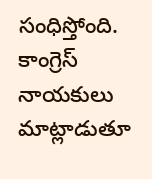సంధిస్తోంది. కాంగ్రెస్ నాయకులు మాట్లాడుతూ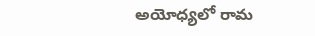అయోధ్యలో రామ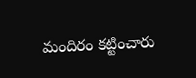మందిరం కట్టించారు